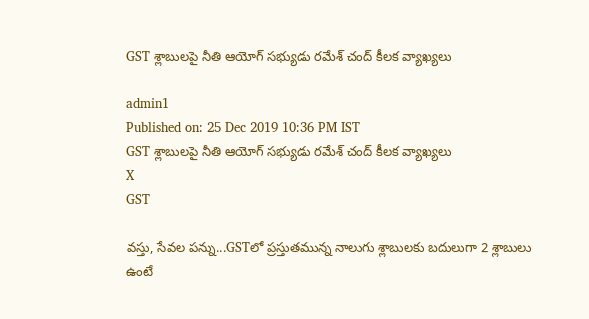GST శ్లాబులపై నీతి ఆయోగ్‌ సభ్యుడు రమేశ్‌ చంద్‌ కీలక వ్యాఖ్యలు

admin1
Published on: 25 Dec 2019 10:36 PM IST
GST శ్లాబులపై నీతి ఆయోగ్‌ సభ్యుడు రమేశ్‌ చంద్‌ కీలక వ్యాఖ్యలు
X
GST

వస్తు, సేవల పన్ను...GSTలో ప్రస్తుతమున్న నాలుగు శ్లాబులకు బదులుగా 2 శ్లాబులు ఉంటే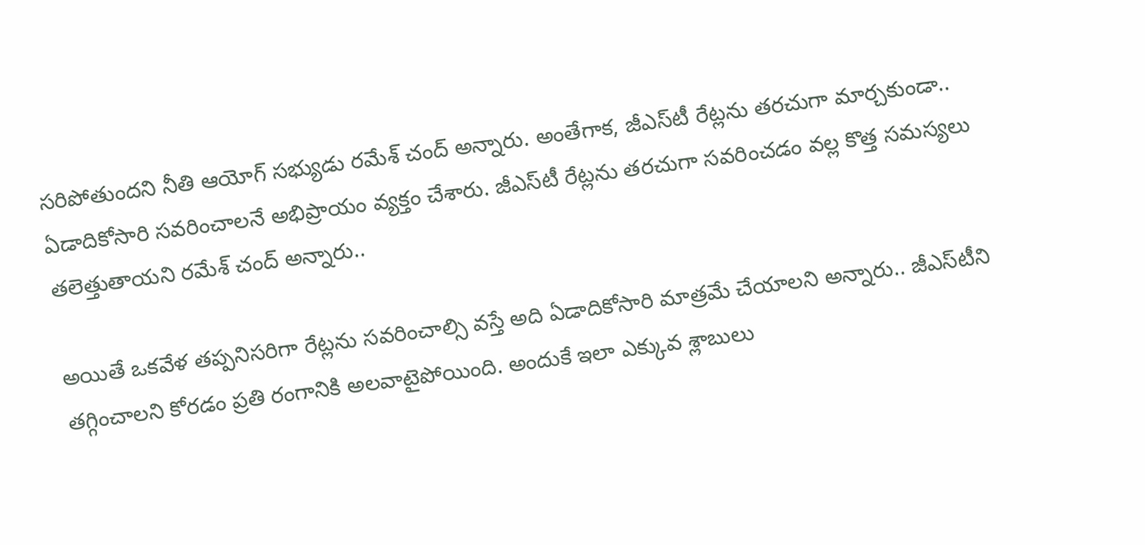సరిపోతుందని నీతి ఆయోగ్‌ సభ్యుడు రమేశ్‌ చంద్‌ అన్నారు. అంతేగాక, జీఎస్‌టీ రేట్లను తరచుగా మార్చకుండా.. ఏడాదికోసారి సవరించాలనే అభిప్రాయం వ్యక్తం చేశారు. జీఎస్‌టీ రేట్లను తరచుగా సవరించడం వల్ల కొత్త సమస్యలు తలెత్తుతాయని రమేశ్ చంద్ అన్నారు..

అయితే ఒకవేళ తప్పనిసరిగా రేట్లను సవరించాల్సి వస్తే అది ఏడాదికోసారి మాత్రమే చేయాలని అన్నారు.. జీఎస్‌టీని తగ్గించాలని కోరడం ప్రతి రంగానికి అలవాటైపోయింది. అందుకే ఇలా ఎక్కువ శ్లాబులు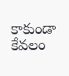కాకుండా కేవలం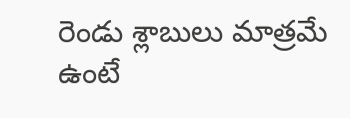రెండు శ్లాబులు మాత్రమే ఉంటే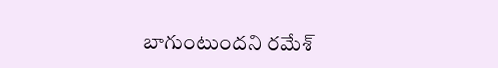బాగుంటుందని రమేశ్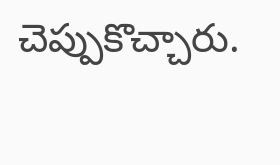చెప్పుకొచ్చారు.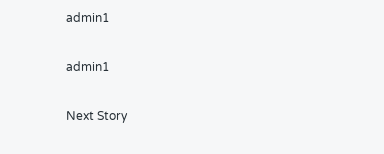admin1

admin1

Next Story